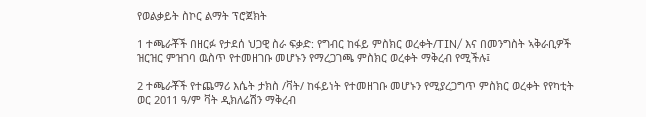የወልቃይት ስኮር ልማት ፕሮጀክት

1 ተጫራቾች በዘርፉ የታደሰ ህጋዊ ስራ ፍቃድ: የግብር ከፋይ ምስክር ወረቀት/TIN/ እና በመንግስት ኣቅራቢዎች ዝርዝር ምዝገባ ዉስጥ የተመዘገቡ መሆኑን የማረጋገጫ ምስክር ወረቀት ማቅረብ የሚችሉ፤

2 ተጫራቾች የተጨማሪ እሴት ታክስ /ቫት/ ከፋይነት የተመዘገቡ መሆኑን የሚያረጋግጥ ምስክር ወረቀት የየካቲት ወር 2011 ዓ/ም ቫት ዲክለሬሽን ማቅረብ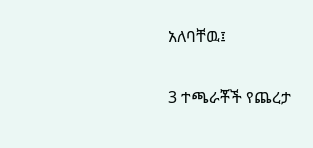አለባቸዉ፤

3 ተጫራቾች የጨረታ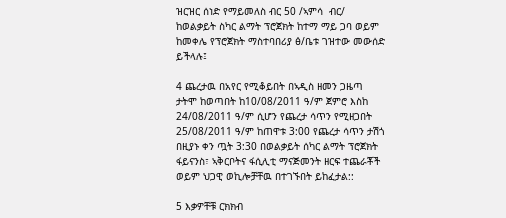ዝርዝር ሰነድ የማይመለስ ብር 50 /ኣምሳ  ብር/ ከወልቃይት ስካር ልማት ፕሮጀክት ከተማ ማይ ጋባ ወይም ከመቀሌ የፕሮጀክት ማስተባበሪያ ፅ/ቤቱ ገዝተው መውሰድ ይችላሉ፤

4 ጨረታዉ በአየር የሚቆይበት በኣዲስ ዘመን ጋዜጣ ታትሞ ከወጣበት ከ10/08/2011 ዓ/ም ጀምሮ እስከ 24/08/2011 ዓ/ም ሲሆን የጨረታ ሳጥን የሚዘጋበት 25/08/2011 ዓ/ም ከጠዋቱ 3:00 የጨረታ ሳጥን ታሽጎ በዚያኑ ቀን ጧት 3:30 በወልቃይት ሰካር ልማት ፕሮጀክት ፋይናንስ፣ ኣቅርቦትና ፋሲሊቲ ማናጅመንት ዘርፍ ተጨራቾች ወይም ህጋዊ ወኪሎቻቸዉ በተገኙበት ይከፈታል::

5 እቃዎቸቹ ርክክብ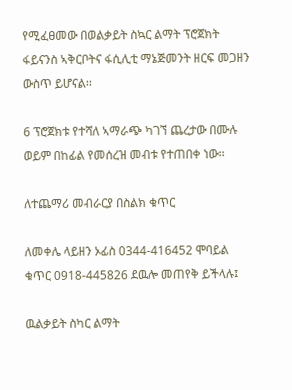የሚፈፀመው በወልቃይት ስኳር ልማት ፕሮጀክት ፋይናንስ ኣቅርቦትና ፋሲሊቲ ማኔጅመንት ዘርፍ መጋዘን ውስጥ ይሆናል፡፡

6 ፕሮጀክቱ የተሻለ ኣማራጭ ካገኘ ጨረታው በሙሉ ወይም በከፊል የመሰረዝ መብቱ የተጠበቀ ነው፡፡

ለተጨማሪ መብራርያ በስልክ ቁጥር

ለመቀሌ ላይዘን ኦፊስ 0344-416452 ሞባይል ቁጥር 0918-445826 ደዉሎ መጠየቅ ይችላሉ፤

ዉልቃይት ስካር ልማት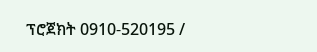ፕሮጀክት 0910-520195 /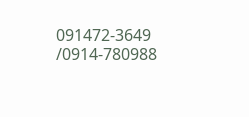091472-3649 /0914-780988